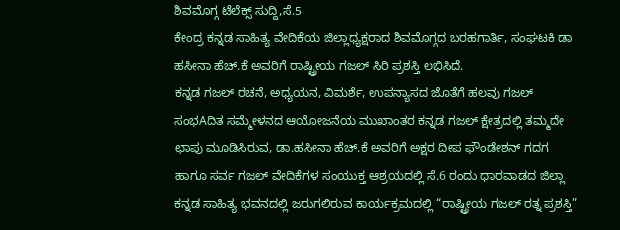ಶಿವಮೊಗ್ಗ ಟೆಲೆಕ್ಸ್ ಸುದ್ದಿ,ಸೆ.5
ಕೇಂದ್ರ ಕನ್ನಡ ಸಾಹಿತ್ಯ ವೇದಿಕೆಯ ಜಿಲ್ಲಾಧ್ಯಕ್ಷರಾದ ಶಿವಮೊಗ್ಗದ ಬರಹಗಾರ್ತಿ, ಸಂಘಟಕಿ ಡಾ ಹಸೀನಾ ಹೆಚ್.ಕೆ ಅವರಿಗೆ ರಾಷ್ಟ್ರೀಯ ಗಜಲ್ ಸಿರಿ ಪ್ರಶಸ್ತಿ ಲಭಿಸಿದೆ.
ಕನ್ನಡ ಗಜಲ್ ರಚನೆ, ಅಧ್ಯಯನ, ವಿಮರ್ಶೆ, ಉಪನ್ಯಾಸದ ಜೊತೆಗೆ ಹಲವು ಗಜಲ್ ಸಂಭAದಿತ ಸಮ್ಮೇಳನದ ಆಯೋಜನೆಯ ಮುಖಾಂತರ ಕನ್ನಡ ಗಜಲ್ ಕ್ಷೇತ್ರದಲ್ಲಿ ತಮ್ಮದೇ ಛಾಪು ಮೂಡಿಸಿರುವ, ಡಾ.ಹಸೀನಾ ಹೆಚ್.ಕೆ ಅವರಿಗೆ ಅಕ್ಷರ ದೀಪ ಫೌಂಡೇಶನ್ ಗದಗ ಹಾಗೂ ಸರ್ವ ಗಜಲ್ ವೇದಿಕೆಗಳ ಸಂಯುಕ್ತ ಆಶ್ರಯದಲ್ಲಿ ಸೆ.6 ರಂದು ಧಾರವಾಡದ ಜಿಲ್ಲಾ ಕನ್ನಡ ಸಾಹಿತ್ಯ ಭವನದಲ್ಲಿ ಜರುಗಲಿರುವ ಕಾರ್ಯಕ್ರಮದಲ್ಲಿ “ರಾಷ್ಟ್ರೀಯ ಗಜಲ್ ರತ್ನ ಪ್ರಶಸ್ತಿ”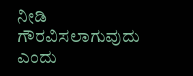ನೀಡಿ ಗೌರವಿಸಲಾಗುವುದು ಎಂದು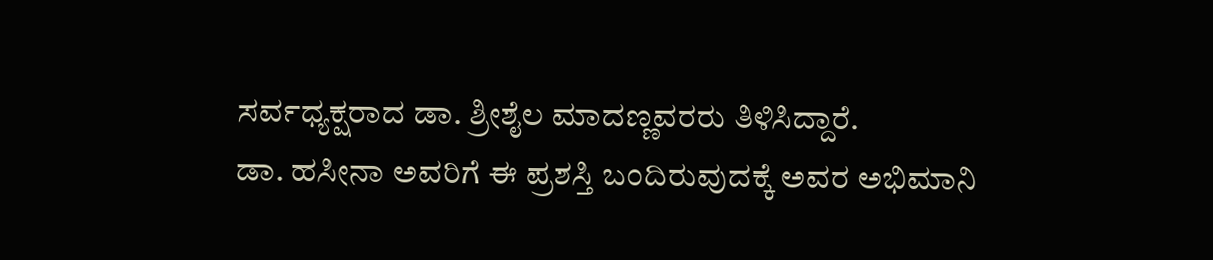ಸರ್ವಧ್ಯಕ್ಷರಾದ ಡಾ. ಶ್ರೀಶೈಲ ಮಾದಣ್ಣವರರು ತಿಳಿಸಿದ್ದಾರೆ.
ಡಾ. ಹಸೀನಾ ಅವರಿಗೆ ಈ ಪ್ರಶಸ್ತಿ ಬಂದಿರುವುದಕ್ಕೆ ಅವರ ಅಭಿಮಾನಿ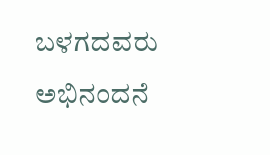ಬಳಗದವರು ಅಭಿನಂದನೆ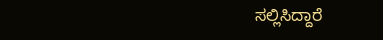ಸಲ್ಲಿಸಿದ್ದಾರೆ